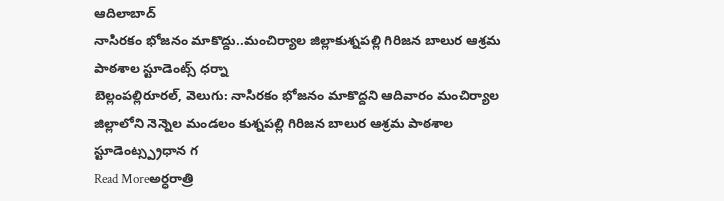ఆదిలాబాద్
నాసిరకం భోజనం మాకొద్దు..మంచిర్యాల జిల్లాకుశ్నపల్లి గిరిజన బాలుర ఆశ్రమ పాఠశాల స్టూడెంట్స్ ధర్నా
బెల్లంపల్లిరూరల్, వెలుగు: నాసిరకం భోజనం మాకొద్దని ఆదివారం మంచిర్యాల జిల్లాలోని నెన్నెల మండలం కుశ్నపల్లి గిరిజన బాలుర ఆశ్రమ పాఠశాల స్టూడెంట్స్ప్రధాన గ
Read Moreఅర్ధరాత్రి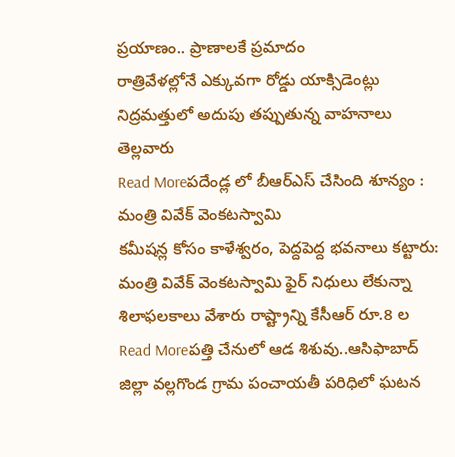ప్రయాణం.. ప్రాణాలకే ప్రమాదం
రాత్రివేళల్లోనే ఎక్కువగా రోడ్డు యాక్సిడెంట్లు నిద్రమత్తులో అదుపు తప్పుతున్న వాహనాలు తెల్లవారు
Read Moreపదేండ్ల లో బీఆర్ఎస్ చేసింది శూన్యం : మంత్రి వివేక్ వెంకటస్వామి
కమీషన్ల కోసం కాళేశ్వరం, పెద్దపెద్ద భవనాలు కట్టారు: మంత్రి వివేక్ వెంకటస్వామి ఫైర్ నిధులు లేకున్నా శిలాఫలకాలు వేశారు రాష్ట్రాన్ని కేసీఆర్ రూ.8 ల
Read Moreపత్తి చేనులో ఆడ శిశువు..ఆసిఫాబాద్ జిల్లా వల్లగొండ గ్రామ పంచాయతీ పరిధిలో ఘటన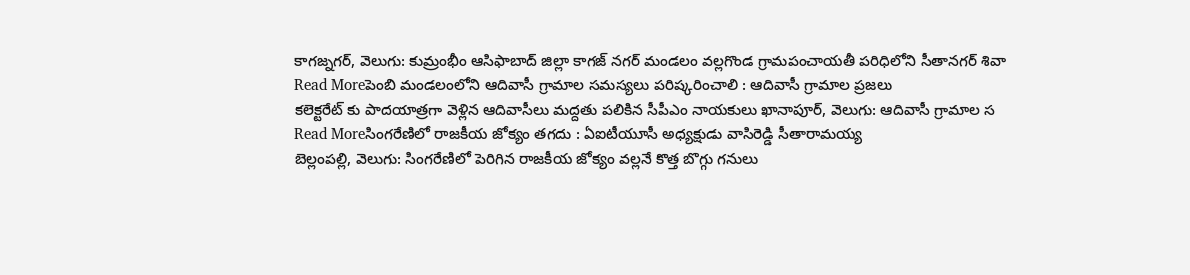కాగజ్నగర్, వెలుగు: కుమ్రంభీం ఆసిఫాబాద్ జిల్లా కాగజ్ నగర్ మండలం వల్లగొండ గ్రామపంచాయతీ పరిధిలోని సీతానగర్ శివా
Read Moreపెంబి మండలంలోని ఆదివాసీ గ్రామాల సమస్యలు పరిష్కరించాలి : ఆదివాసీ గ్రామాల ప్రజలు
కలెక్టరేట్ కు పాదయాత్రగా వెళ్లిన ఆదివాసీలు మద్దతు పలికిన సీపీఎం నాయకులు ఖానాపూర్, వెలుగు: ఆదివాసీ గ్రామాల స
Read Moreసింగరేణిలో రాజకీయ జోక్యం తగదు : ఏఐటీయూసీ అధ్యక్షుడు వాసిరెడ్డి సీతారామయ్య
బెల్లంపల్లి, వెలుగు: సింగరేణిలో పెరిగిన రాజకీయ జోక్యం వల్లనే కొత్త బొగ్గు గనులు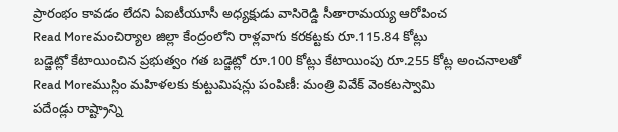ప్రారంభం కావడం లేదని ఏఐటీయూసీ అధ్యక్షుడు వాసిరెడ్డి సీతారామయ్య ఆరోపించ
Read Moreమంచిర్యాల జిల్లా కేంద్రంలోని రాళ్లవాగు కరకట్టకు రూ.115.84 కోట్లు
బడ్జెట్లో కేటాయించిన ప్రభుత్వం గత బడ్జెట్లో రూ.100 కోట్లు కేటాయింపు రూ.255 కోట్ల అంచనాలతో
Read Moreముస్లిం మహిళలకు కుట్టుమిషన్లు పంపిణీ: మంత్రి వివేక్ వెంకటస్వామి
పదేండ్లు రాష్ట్రాన్ని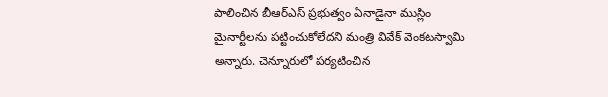పాలించిన బీఆర్ఎస్ ప్రభుత్వం ఏనాడైనా ముస్లిం మైనార్టీలను పట్టించుకోలేదని మంత్రి వివేక్ వెంకటస్వామి అన్నారు. చెన్నూరులో పర్యటించిన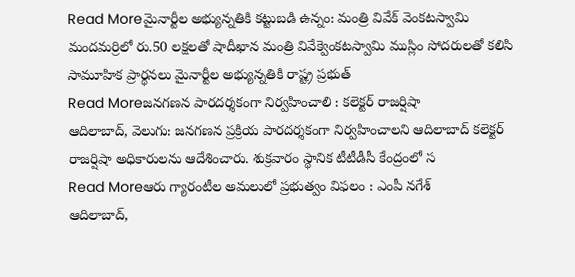Read Moreమైనార్టీల అభ్యున్నతికి కట్టుబడి ఉన్నం: మంత్రి వివేక్ వెంకటస్వామి
మందమర్రిలో రు.50 లక్షలతో షాదీఖాన మంత్రి వివేక్వెంకటస్వామి ముస్లిం సోదరులతో కలిసి సామూహిక ప్రార్థనలు మైనార్టీల అభ్యున్నతికి రాష్ట్ర ప్రభుత్
Read Moreజనగణన పారదర్శకంగా నిర్వహించాలి : కలెక్టర్ రాజర్షిషా
ఆదిలాబాద్, వెలుగు: జనగణన ప్రక్రియ పారదర్శకంగా నిర్వహించాలని ఆదిలాబాద్ కలెక్టర్ రాజర్షిషా అధికారులను ఆదేశించారు. శుక్రవారం స్థానిక టీటీడీసీ కేంద్రంలో స
Read Moreఆరు గ్యారంటీల అమలులో ప్రభుత్వం విఫలం : ఎంపీ నగేశ్
ఆదిలాబాద్,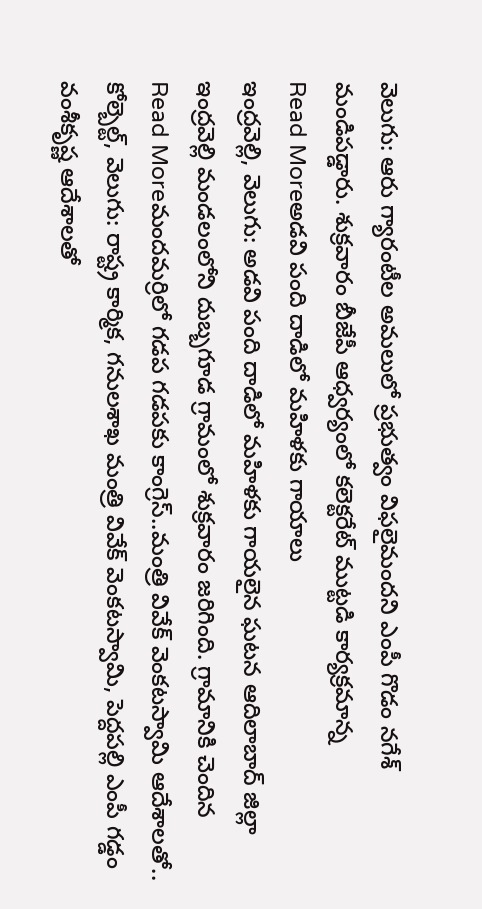వెలుగు: ఆరు గ్యారంటీల అమలులో ప్రభుత్వం విఫలైమందని ఎంపీ గొడం నగేశ్ మండిపడ్డారు. శుక్రవారం బీజేపీ ఆధ్వర్యంలో కలెక్టరేట్ ముట్టడి కార్యక్రమాన్న
Read Moreఅడవి పంది దాడిలో మహిళకు గాయాలు
ఇంద్రవెల్లి, వెలుగు: అడవి పంది దాడిలో మహిళకు గాయలైన ఘటన ఆదిలాబాద్ జిల్లా ఇంద్రవెల్లి మండలంలోని దుబ్బగూడ గ్రామంలో శుక్రవారం జరిగింది. గ్రామానికి చెందిన
Read Moreమందమర్రిలో గడప గడపకు కాంగ్రెస్..మంత్రి వివేక్ వెంకటస్వామి ఆదేశాలతో..
కోల్బెల్ట్, వెలుగు: రాష్ట్ర కార్మిక, గనులశాఖ మంత్రి వివేక్ వెంకటస్వామి, పెద్దపల్లి ఎంపీ గడ్డం వంశీకృష్ణ ఆదేశాలతో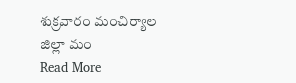శుక్రవారం మంచిర్యాల జిల్లా మం
Read More